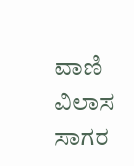ವಾಣಿ ವಿಲಾಸ ಸಾಗರ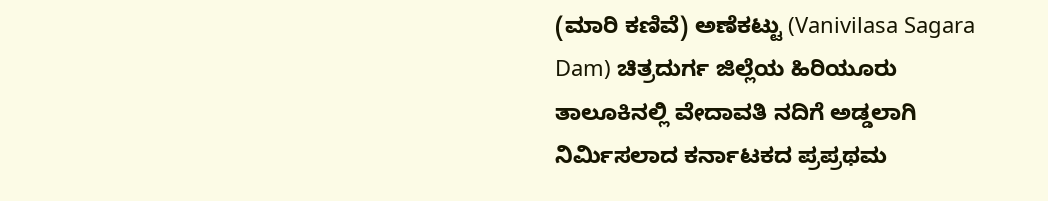(ಮಾರಿ ಕಣಿವೆ) ಅಣೆಕಟ್ಟು (Vanivilasa Sagara Dam) ಚಿತ್ರದುರ್ಗ ಜಿಲ್ಲೆಯ ಹಿರಿಯೂರು ತಾಲೂಕಿನಲ್ಲಿ ವೇದಾವತಿ ನದಿಗೆ ಅಡ್ಡಲಾಗಿ ನಿರ್ಮಿಸಲಾದ ಕರ್ನಾಟಕದ ಪ್ರಪ್ರಥಮ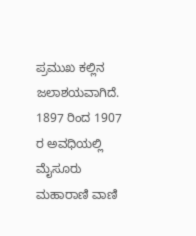ಪ್ರಮುಖ ಕಲ್ಲಿನ ಜಲಾಶಯವಾಗಿದೆ. 1897 ರಿಂದ 1907 ರ ಅವಧಿಯಲ್ಲಿ ಮೈಸೂರು ಮಹಾರಾಣಿ ವಾಣಿ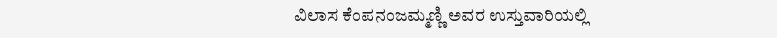ವಿಲಾಸ ಕೆಂಪನಂಜಮ್ಮಣ್ಣಿ ಅವರ ಉಸ್ತುವಾರಿಯಲ್ಲಿ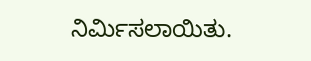ನಿರ್ಮಿಸಲಾಯಿತು.